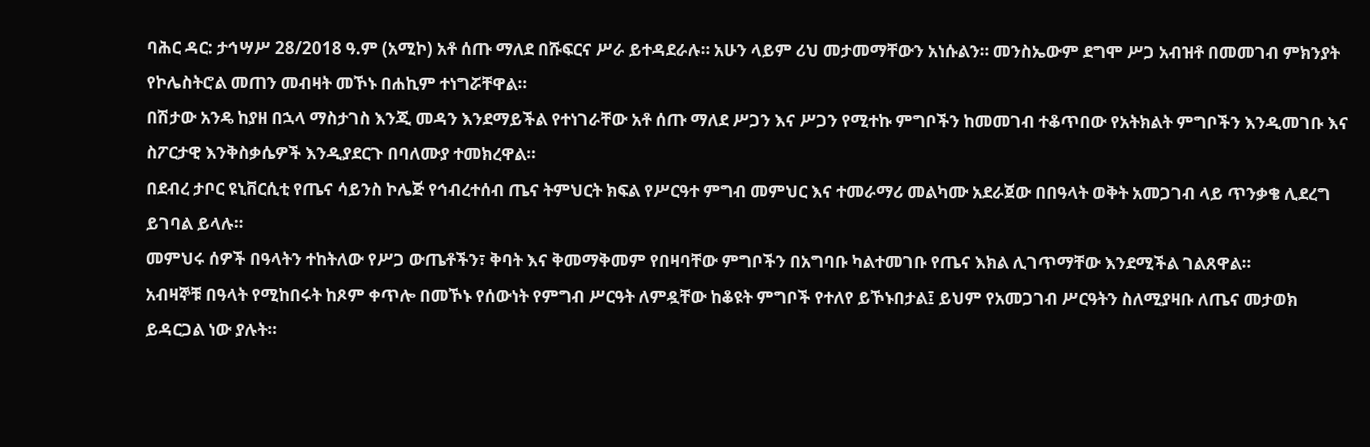ባሕር ዳር: ታኅሣሥ 28/2018 ዓ.ም (አሚኮ) አቶ ሰጡ ማለደ በሹፍርና ሥራ ይተዳደራሉ። አሁን ላይም ሪህ መታመማቸውን አነሱልን። መንስኤውም ደግሞ ሥጋ አብዝቶ በመመገብ ምክንያት የኮሌስትሮል መጠን መብዛት መኾኑ በሐኪም ተነግሯቸዋል።
በሽታው አንዴ ከያዘ በኋላ ማስታገስ እንጂ መዳን እንደማይችል የተነገራቸው አቶ ሰጡ ማለደ ሥጋን እና ሥጋን የሚተኩ ምግቦችን ከመመገብ ተቆጥበው የአትክልት ምግቦችን እንዲመገቡ እና ስፖርታዊ እንቅስቃሴዎች እንዲያደርጉ በባለሙያ ተመክረዋል።
በደብረ ታቦር ዩኒቨርሲቲ የጤና ሳይንስ ኮሌጅ የኅብረተሰብ ጤና ትምህርት ክፍል የሥርዓተ ምግብ መምህር እና ተመራማሪ መልካሙ አደራጀው በበዓላት ወቅት አመጋገብ ላይ ጥንቃቄ ሊደረግ ይገባል ይላሉ።
መምህሩ ሰዎች በዓላትን ተከትለው የሥጋ ውጤቶችን፣ ቅባት እና ቅመማቅመም የበዛባቸው ምግቦችን በአግባቡ ካልተመገቡ የጤና እክል ሊገጥማቸው እንደሚችል ገልጸዋል።
አብዛኞቹ በዓላት የሚከበሩት ከጾም ቀጥሎ በመኾኑ የሰውነት የምግብ ሥርዓት ለምዷቸው ከቆዩት ምግቦች የተለየ ይኾኑበታል፤ ይህም የአመጋገብ ሥርዓትን ስለሚያዛቡ ለጤና መታወክ ይዳርጋል ነው ያሉት።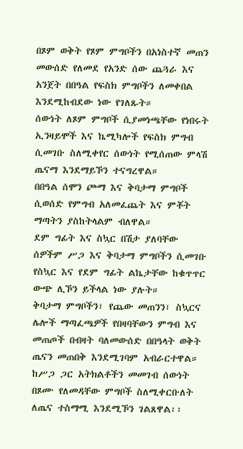በጾም ወቅት የጾም ምግቦችን በአነስተኛ መጠን መውሰድ የለመደ የአንድ ሰው ጨጓራ እና አንጀት በበዓል የፍስክ ምግቦችን ለመቀበል እንደሚከብደው ነው የገለጹት።
ሰውነት ለጾም ምግቦች ሲያመነጫቸው የነበሩት ኢንዛይሞች እና ኬሚካሎች የፍስክ ምግብ ሲመገቡ ስለሚቀየር ሰውነት የሚሰጠው ምላሽ ጤናማ እንደማይኾን ተናግረዋል።
በበዓል ሰሞን ጮማ እና ቅባታማ ምግቦች ሲወሰድ የምግብ አለመፈጨት እና ምቾት ማጣትን ያስከትላልም ብለዋል።
ደም ግፊት እና ስኳር በሽታ ያለባቸው ሰዎችም ሥጋ እና ቅባታማ ምግቦችን ሲመገቡ የስኳር እና የደም ግፊት ልኬታቸው ከቁጥጥር ውጭ ሊኾን ይችላል ነው ያሉት።
ቅባታማ ምግቦችን፣ የጨው መጠንን፣ ስኳርና ሌሎች ማጣፈጫዎች የበዛባቸውን ምግብ እና መጠጦች በብዛት ባለመውሰድ በበዓላት ወቅት ጤናን መጠበቅ እንደሚገባም አብራርተዋል።
ከሥጋ ጋር አትክልቶችን መመገብ ሰውነት በጾሙ የለመዳቸው ምግቦች ስለሚቀርቡለት ለጤና ተስማሚ እንደሚኾን ገልጸዋል፡፡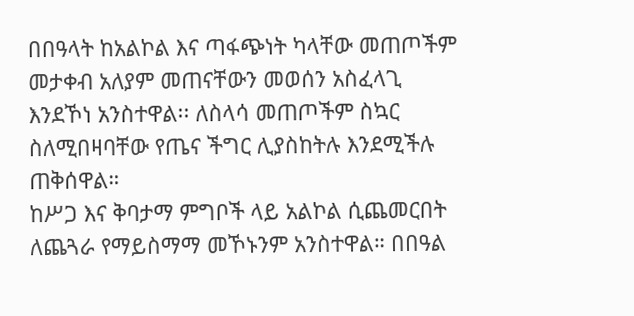በበዓላት ከአልኮል እና ጣፋጭነት ካላቸው መጠጦችም መታቀብ አለያም መጠናቸውን መወሰን አስፈላጊ እንደኾነ አንስተዋል፡፡ ለስላሳ መጠጦችም ስኳር ስለሚበዛባቸው የጤና ችግር ሊያስከትሉ እንደሚችሉ ጠቅሰዋል።
ከሥጋ እና ቅባታማ ምግቦች ላይ አልኮል ሲጨመርበት ለጨጓራ የማይስማማ መኾኑንም አንስተዋል። በበዓል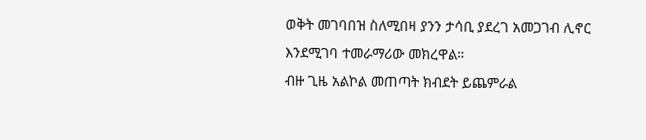ወቅት መገባበዝ ስለሚበዛ ያንን ታሳቢ ያደረገ አመጋገብ ሊኖር እንደሚገባ ተመራማሪው መክረዋል።
ብዙ ጊዜ አልኮል መጠጣት ክብደት ይጨምራል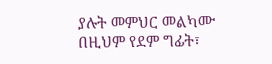ያሉት መምህር መልካሙ በዚህም የደም ግፊት፣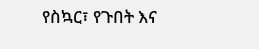የስኳር፣ የጉበት እና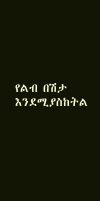የልብ በሽታ እንደሚያስከትል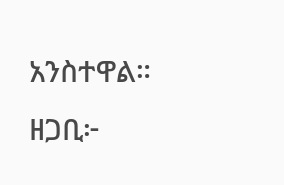አንስተዋል።
ዘጋቢ፦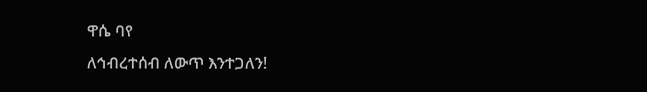ዋሴ ባየ
ለኅብረተሰብ ለውጥ እንተጋለን!